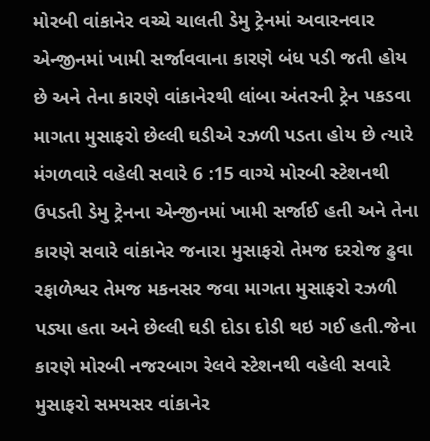મોરબી વાંકાનેર વચ્ચે ચાલતી ડેમુ ટ્રેનમાં અવારનવાર એન્જીનમાં ખામી સર્જાવવાના કારણે બંધ પડી જતી હોય છે અને તેના કારણે વાંકાનેરથી લાંબા અંતરની ટ્રેન પકડવા માગતા મુસાફરો છેલ્લી ઘડીએ રઝળી પડતા હોય છે ત્યારે મંગળવારે વહેલી સવારે 6 :15 વાગ્યે મોરબી સ્ટેશનથી ઉપડતી ડેમુ ટ્રેનના એન્જીનમાં ખામી સર્જાઈ હતી અને તેના કારણે સવારે વાંકાનેર જનારા મુસાફરો તેમજ દરરોજ ઢુવા રફાળેશ્વર તેમજ મકનસર જવા માગતા મુસાફરો રઝળી પડ્યા હતા અને છેલ્લી ઘડી દોડા દોડી થઇ ગઈ હતી.જેના કારણે મોરબી નજરબાગ રેલવે સ્ટેશનથી વહેલી સવારે મુસાફરો સમયસર વાંકાનેર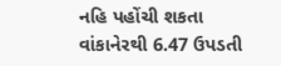નહિ પહોંચી શકતા વાંકાનેરથી 6.47 ઉપડતી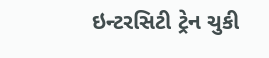ઇન્ટરસિટી ટ્રેન ચુકી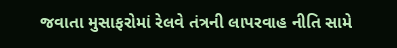જવાતા મુસાફરોમાં રેલવે તંત્રની લાપરવાહ નીતિ સામે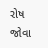રોષ જોવા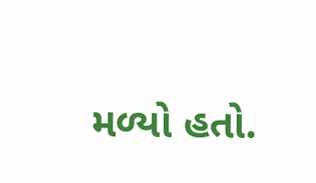મળ્યો હતો.